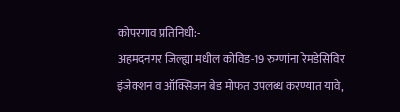कोपरगाव प्रतिनिधी:-
अहमदनगर जिल्ह्या मधील कोविड-19 रुग्णांना रेमडेसिविर इंजेक्शन व ऑक्सिजन बेड मोफत उपलब्ध करण्यात यावे,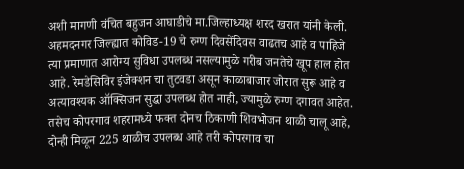अशी मागणी वंचित बहुजन आघाडीचे मा.जिल्हाध्यक्ष शरद खरात यांनी केली.
अहमदनगर जिल्ह्यात कोविड-19 चे रुग्ण दिवसेंदिवस वाढतच आहे व पाहिजे त्या प्रमाणात आरोग्य सुविधा उपलब्ध नसल्यामुळे गरीब जनतेचे खूप हाल होत आहे. रेमडेसिविर इंजेक्शन चा तुटवडा असून काळाबाजार जोरात सुरू आहे व अत्यावश्यक ऑक्सिजन सुद्धा उपलब्ध होत नाही, ज्यामुळे रुग्ण दगावत आहेत.
तसेच कोपरगाव शहरामध्ये फक्त दोनच ठिकाणी शिवभोजन थाळी चालू आहे, दोन्ही मिळून 225 थाळीच उपलब्ध आहे तरी कोपरगाव चा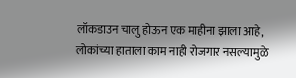लॉकडाउन चालु होऊन एक माहीना झाला आहे, लोकांच्या हाताला काम नाही रोजगार नसल्यामुळे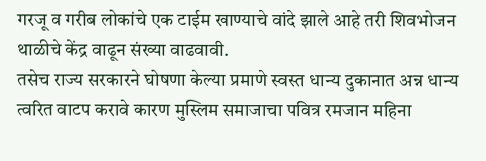गरजू व गरीब लोकांचे एक टाईम खाण्याचे वांदे झाले आहे तरी शिवभोजन थाळीचे केंद्र वाढून संख्या वाढवावी.
तसेच राज्य सरकारने घोषणा केल्या प्रमाणे स्वस्त धान्य दुकानात अन्न धान्य त्वरित वाटप करावे कारण मुस्लिम समाजाचा पवित्र रमजान महिना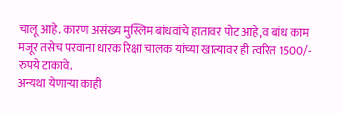चालू आहे. कारण असंख्य मुस्लिम बांधवांचे हातावर पोट आहे,व बांध काम मजूर तसेच परवाना धारक रिक्षा चालक यांच्या खात्यावर ही त्वरित 1500/- रुपये टाकावे.
अन्यथा येणाऱ्या काही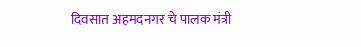दिवसात अहमदनगर चे पालक मंत्री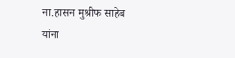ना.हासन मुश्रीफ साहेब यांना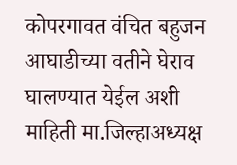कोपरगावत वंचित बहुजन आघाडीच्या वतीने घेराव घालण्यात येईल अशी माहिती मा.जिल्हाअध्यक्ष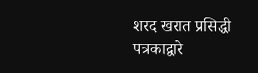शरद खरात प्रसिद्धी पत्रकाद्वारे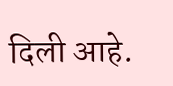दिली आहे.